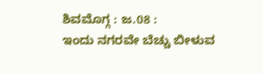ಶಿವಮೊಗ್ಗ : ಜ.08 :
ಇಂದು ನಗರವೇ ಬೆಚ್ಚು ಬೀಳುವ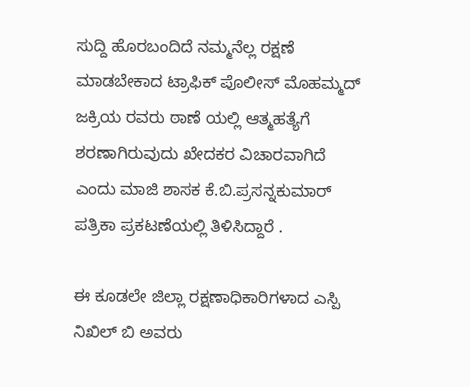ಸುದ್ದಿ ಹೊರಬಂದಿದೆ ನಮ್ಮನೆಲ್ಲ ರಕ್ಷಣೆ ಮಾಡಬೇಕಾದ ಟ್ರಾಫಿಕ್ ಪೊಲೀಸ್ ಮೊಹಮ್ಮದ್ ಜಕ್ರಿಯ ರವರು ಠಾಣೆ ಯಲ್ಲಿ ಆತ್ಮಹತ್ಯೆಗೆ ಶರಣಾಗಿರುವುದು ಖೇದಕರ ವಿಚಾರವಾಗಿದೆ ಎಂದು ಮಾಜಿ ಶಾಸಕ ಕೆ.ಬಿ.ಪ್ರಸನ್ನಕುಮಾರ್ ಪತ್ರಿಕಾ ಪ್ರಕಟಣೆಯಲ್ಲಿ ತಿಳಿಸಿದ್ದಾರೆ .

ಈ ಕೂಡಲೇ ಜಿಲ್ಲಾ ರಕ್ಷಣಾಧಿಕಾರಿಗಳಾದ ಎಸ್ಪಿ ನಿಖಿಲ್ ಬಿ ಅವರು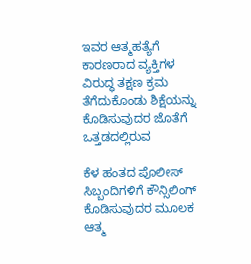ಇವರ ಆತ್ಮಹತ್ಯೆಗೆ ಕಾರಣರಾದ ವ್ಯಕ್ತಿಗಳ ವಿರುದ್ಧ ತಕ್ಷಣ ಕ್ರಮ ತೆಗೆದುಕೊಂಡು ಶಿಕ್ಷೆಯನ್ನು ಕೊಡಿಸುವುದರ ಜೊತೆಗೆ ಒತ್ತಡದಲ್ಲಿರುವ

ಕೆಳ ಹಂತದ ಪೊಲೀಸ್ ಸಿಬ್ಬಂದಿಗಳಿಗೆ ಕೌನ್ಸಿಲಿಂಗ್ ಕೊಡಿಸುವುದರ ಮೂಲಕ ಆತ್ಮ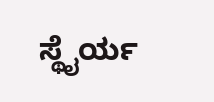ಸ್ಥೈರ್ಯ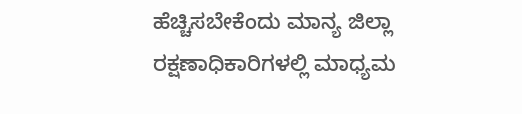ಹೆಚ್ಚಿಸಬೇಕೆಂದು ಮಾನ್ಯ ಜಿಲ್ಲಾ ರಕ್ಷಣಾಧಿಕಾರಿಗಳಲ್ಲಿ ಮಾಧ್ಯಮ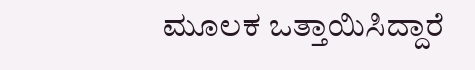ಮೂಲಕ ಒತ್ತಾಯಿಸಿದ್ದಾರೆ